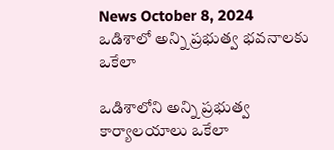News October 8, 2024
ఒడిశాలో అన్ని ప్రభుత్వ భవనాలకు ఒకేలా

ఒడిశాలోని అన్ని ప్రభుత్వ కార్యాలయాలు ఒకేలా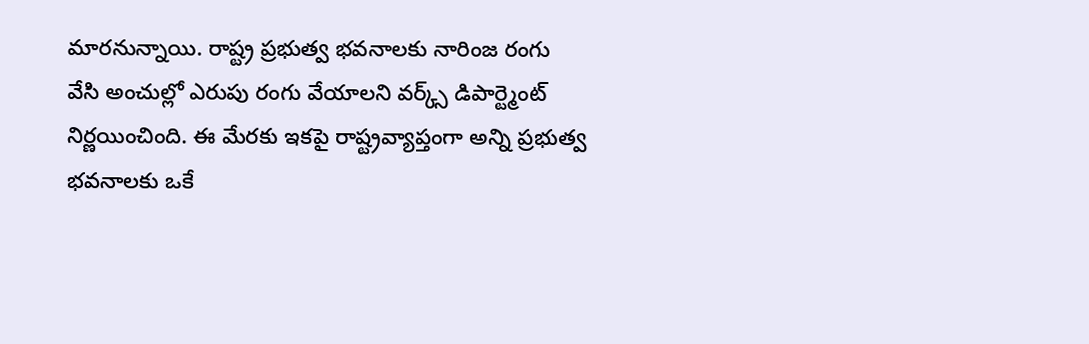మారనున్నాయి. రాష్ట్ర ప్రభుత్వ భవనాలకు నారింజ రంగు వేసి అంచుల్లో ఎరుపు రంగు వేయాలని వర్క్స్ డిపార్ట్మెంట్ నిర్ణయించింది. ఈ మేరకు ఇకపై రాష్ట్రవ్యాప్తంగా అన్ని ప్రభుత్వ భవనాలకు ఒకే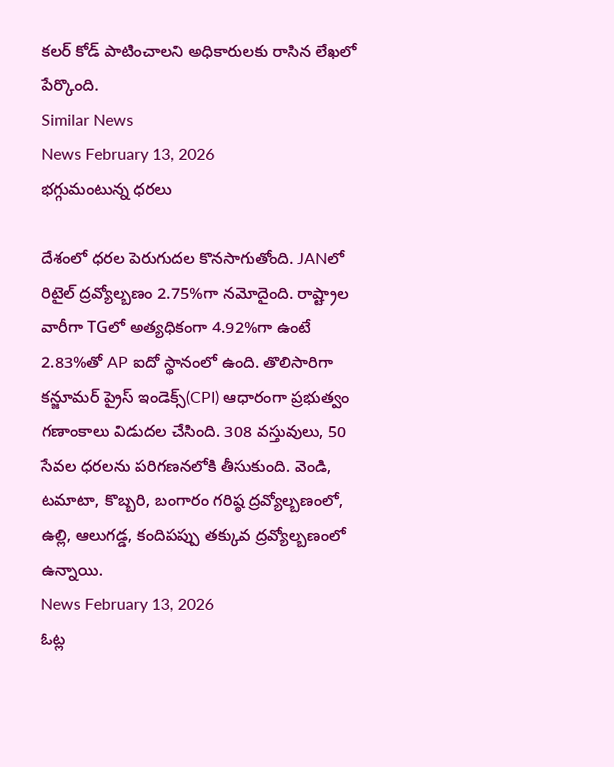కలర్ కోడ్ పాటించాలని అధికారులకు రాసిన లేఖలో పేర్కొంది.
Similar News
News February 13, 2026
భగ్గుమంటున్న ధరలు

దేశంలో ధరల పెరుగుదల కొనసాగుతోంది. JANలో రిటైల్ ద్రవ్యోల్బణం 2.75%గా నమోదైంది. రాష్ట్రాల వారీగా TGలో అత్యధికంగా 4.92%గా ఉంటే 2.83%తో AP ఐదో స్థానంలో ఉంది. తొలిసారిగా కన్జూమర్ ప్రైస్ ఇండెక్స్(CPI) ఆధారంగా ప్రభుత్వం గణాంకాలు విడుదల చేసింది. 308 వస్తువులు, 50 సేవల ధరలను పరిగణనలోకి తీసుకుంది. వెండి, టమాటా, కొబ్బరి, బంగారం గరిష్ఠ ద్రవ్యోల్బణంలో, ఉల్లి, ఆలుగడ్డ, కందిపప్పు తక్కువ ద్రవ్యోల్బణంలో ఉన్నాయి.
News February 13, 2026
ఓట్ల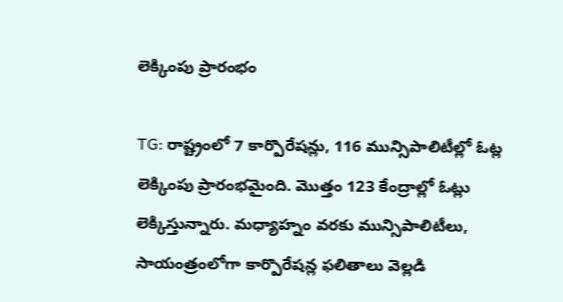లెక్కింపు ప్రారంభం

TG: రాష్ట్రంలో 7 కార్పొరేషన్లు, 116 మున్సిపాలిటీల్లో ఓట్ల లెక్కింపు ప్రారంభమైంది. మొత్తం 123 కేంద్రాల్లో ఓట్లు లెక్కిస్తున్నారు. మధ్యాహ్నం వరకు మున్సిపాలిటీలు, సాయంత్రంలోగా కార్పొరేషన్ల ఫలితాలు వెల్లడి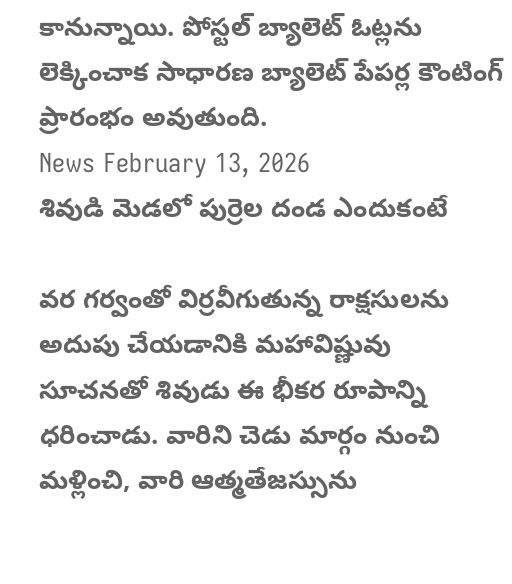కానున్నాయి. పోస్టల్ బ్యాలెట్ ఓట్లను లెక్కించాక సాధారణ బ్యాలెట్ పేపర్ల కౌంటింగ్ ప్రారంభం అవుతుంది.
News February 13, 2026
శివుడి మెడలో పుర్రెల దండ ఎందుకంటే

వర గర్వంతో విర్రవీగుతున్న రాక్షసులను అదుపు చేయడానికి మహావిష్ణువు సూచనతో శివుడు ఈ భీకర రూపాన్ని ధరించాడు. వారిని చెడు మార్గం నుంచి మళ్లించి, వారి ఆత్మతేజస్సును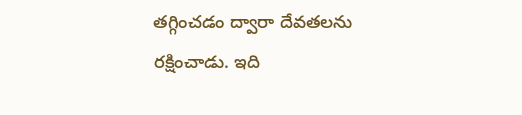తగ్గించడం ద్వారా దేవతలను రక్షించాడు. ఇది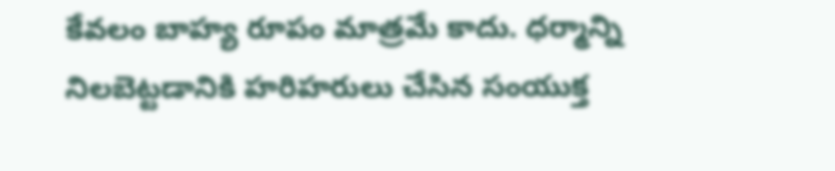కేవలం బాహ్య రూపం మాత్రమే కాదు. ధర్మాన్ని నిలబెట్టడానికి హరిహరులు చేసిన సంయుక్త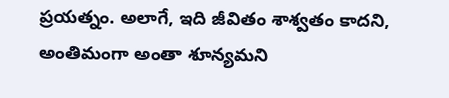ప్రయత్నం. అలాగే, ఇది జీవితం శాశ్వతం కాదని, అంతిమంగా అంతా శూన్యమని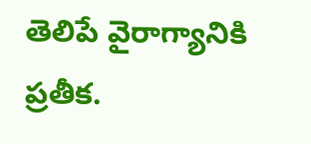తెలిపే వైరాగ్యానికి ప్రతీక.